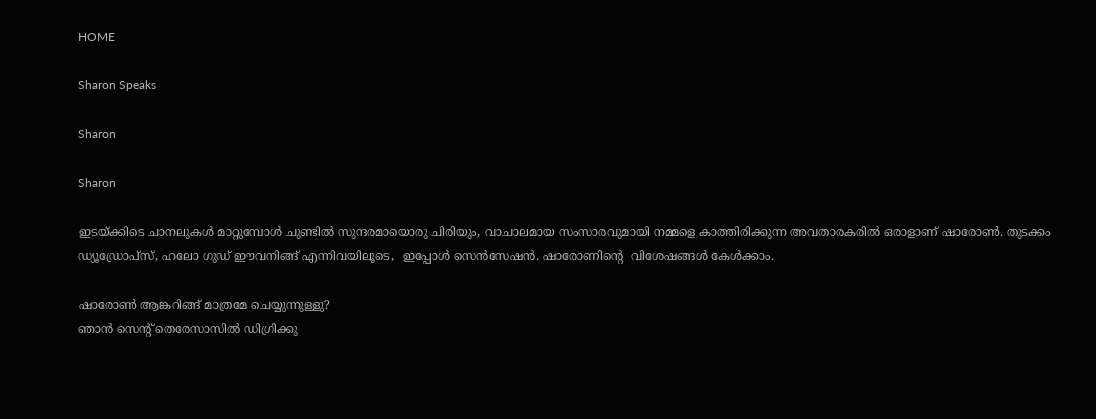HOME

Sharon Speaks

Sharon

Sharon

ഇടയ്ക്കിടെ ചാനലുകള്‍ മാറ്റുമ്പോള്‍ ചുണ്ടില്‍ സുന്ദരമായൊരു ചിരിയും, വാചാലമായ സംസാരവുമായി നമ്മളെ കാത്തിരിക്കുന്ന അവതാരകരില്‍ ഒരാളാണ് ഷാരോണ്‍. തുടക്കം ഡ്യൂഡ്രോപ്‌സ്, ഹലോ ഗുഡ് ഈവനിങ്ങ് എന്നിവയിലൂടെ,  ഇപ്പോള്‍ സെന്‍സേഷന്‍. ഷാരോണിന്റെ  വിശേഷങ്ങള്‍ കേള്‍ക്കാം.

ഷാരോണ്‍ ആങ്കറിങ്ങ് മാത്രമേ ചെയ്യുന്നുള്ളു?
ഞാന്‍ സെന്റ് തെരേസാസില്‍ ഡിഗ്രിക്കു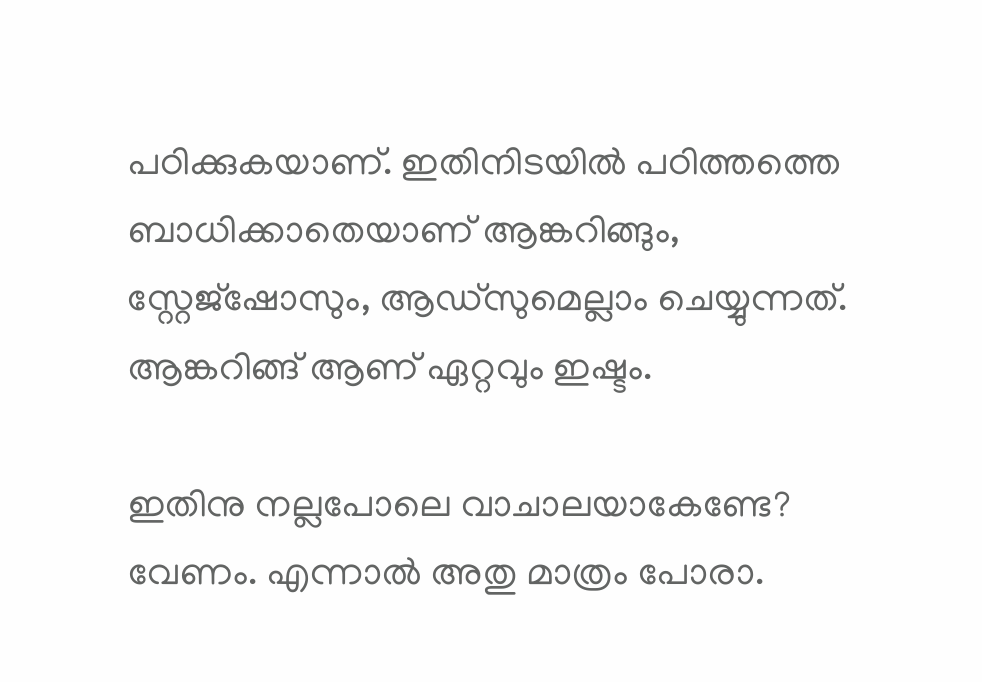പഠിക്കുകയാണ്. ഇതിനിടയില്‍ പഠിത്തത്തെ ബാധിക്കാതെയാണ് ആങ്കറിങ്ങും, സ്റ്റേജ്‌ഷോസും, ആഡ്‌സുമെല്ലാം ചെയ്യുന്നത്.   ആങ്കറിങ്ങ് ആണ് ഏറ്റവും ഇഷ്ടം.

ഇതിനു നല്ലപോലെ വാചാലയാകേണ്ടേ?
വേണം. എന്നാല്‍ അതു മാത്രം പോരാ.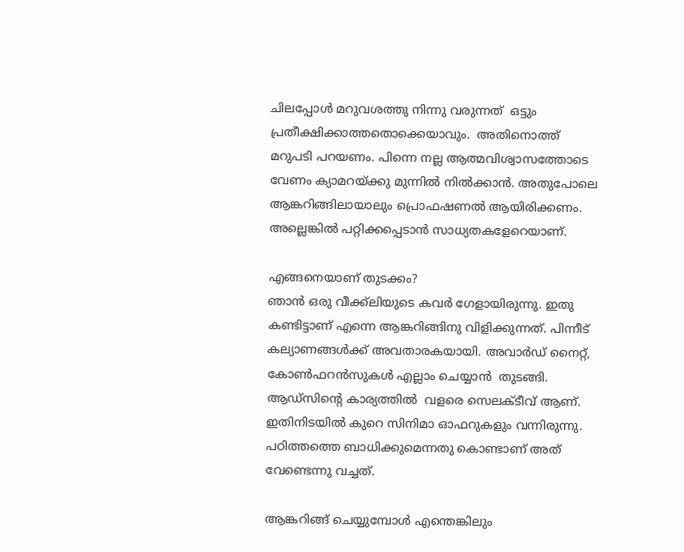ചിലപ്പോള്‍ മറുവശത്തു നിന്നു വരുന്നത്  ഒട്ടും പ്രതീക്ഷിക്കാത്തതൊക്കെയാവും.  അതിനൊത്ത് മറുപടി പറയണം. പിന്നെ നല്ല ആത്മവിശ്വാസത്തോടെ വേണം ക്യാമറയ്ക്കു മുന്നില്‍ നില്‍ക്കാന്‍. അതുപോലെ ആങ്കറിങ്ങിലായാലും പ്രൊഫഷണല്‍ ആയിരിക്കണം‍. അല്ലെങ്കില്‍ പറ്റിക്കപ്പെടാന്‍ സാധ്യതകളേറെയാണ്.

എങ്ങനെയാണ് തുടക്കം?
ഞാന്‍ ഒരു വീക്ക്‌ലിയുടെ കവര്‍ ഗേളായിരുന്നു. ഇതു കണ്ടിട്ടാണ് എന്നെ ആങ്കറിങ്ങിനു വിളിക്കുന്നത്. പിന്നീട് കല്യാണങ്ങള്‍ക്ക് അവതാരകയായി. അവാര്‍ഡ് നൈറ്റ്, കോണ്‍ഫറന്‍സുകള്‍ എല്ലാം ചെയ്യാന്‍  തുടങ്ങി. ആഡ്‌സിന്റെ കാര്യത്തില്‍  വളരെ സെലക്ടീവ് ആണ്. ഇതിനിടയില്‍ കുറെ സിനിമാ ഓഫറുകളും വന്നിരുന്നു.  പഠിത്തത്തെ ബാധിക്കുമെന്നതു കൊണ്ടാണ് അത് വേണ്ടെന്നു വച്ചത്.

ആങ്കറിങ്ങ് ചെയ്യുമ്പോള്‍ എന്തെങ്കിലും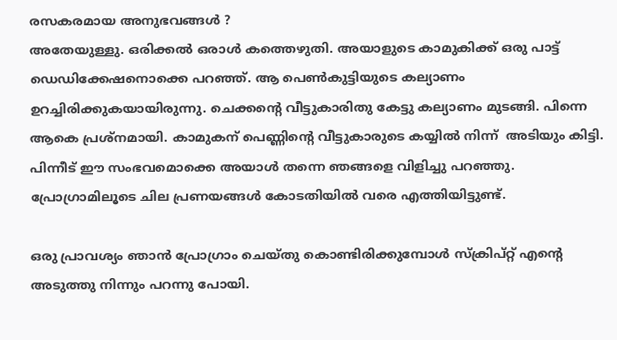രസകരമായ അനുഭവങ്ങള്‍ ?
അതേയുള്ളു. ഒരിക്കല്‍ ഒരാള്‍ കത്തെഴുതി. അയാളുടെ കാമുകിക്ക് ഒരു പാട്ട് ഡെഡിക്കേഷനൊക്കെ പറഞ്ഞ്. ആ പെണ്‍കുട്ടിയുടെ കല്യാണം ഉറച്ചിരിക്കുകയായിരുന്നു. ചെക്കന്റെ വീട്ടുകാരിതു കേട്ടു കല്യാണം മുടങ്ങി. പിന്നെ ആകെ പ്രശ്‌നമായി. കാമുകന് പെണ്ണിന്റെ വീട്ടുകാരുടെ കയ്യില്‍ നിന്ന്  അടിയും കിട്ടി. പിന്നീട് ഈ സംഭവമൊക്കെ അയാള്‍ തന്നെ ഞങ്ങളെ വിളിച്ചു പറഞ്ഞു.  പ്രോഗ്രാമിലൂടെ ചില പ്രണയങ്ങള്‍ കോടതിയില്‍ വരെ എത്തിയിട്ടുണ്ട്.

ഒരു പ്രാവശ്യം ഞാന്‍ പ്രോഗ്രാം ചെയ്തു കൊണ്ടിരിക്കുമ്പോള്‍ സ്‌ക്രിപ്റ്റ് എന്റെ അടുത്തു നിന്നും പറന്നു പോയി.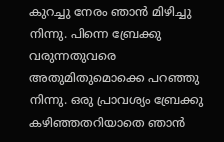കുറച്ചു നേരം ഞാന്‍ മിഴിച്ചു നിന്നു. പിന്നെ ബ്രേക്കു വരുന്നതുവരെ അതുമിതുമൊക്കെ പറഞ്ഞു നിന്നു. ഒരു പ്രാവശ്യം ബ്രേക്കു കഴിഞ്ഞതറിയാതെ ഞാന്‍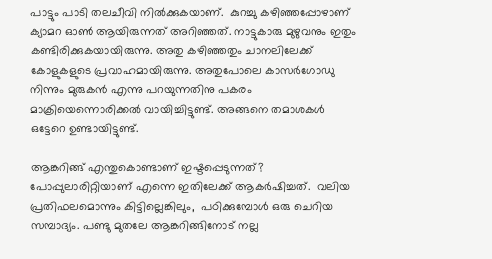പാട്ടും പാടി തലചീവി നില്‍ക്കുകയാണ്.  കുറച്ചു കഴിഞ്ഞപ്പോഴാണ് ക്യാമറ ഓണ്‍ ആയിരുന്നത് അറിഞ്ഞത്. നാട്ടുകാരു മുഴുവനും ഇതും കണ്ടിരിക്കുകയായിരുന്നു. അതു കഴിഞ്ഞതും ചാനലിലേക്ക്  കോളുകളുടെ പ്രവാഹമായിരുന്നു. അതുപോലെ കാസര്‍ഗോഡു നിന്നും മുരുകന്‍ എന്നു പറയുന്നതിനു പകരം മാക്രിയെന്നൊരിക്കല്‍ വായിച്ചിട്ടുണ്ട്. അങ്ങനെ തമാശകള്‍  ഒട്ടേറെ ഉണ്ടായിട്ടുണ്ട്.

ആങ്കറിങ്ങ് എന്തുകൊണ്ടാണ് ഇഷ്ടപ്പെടുന്നത്?
പോപ്പുലാരിറ്റിയാണ് എന്നെ ഇതിലേക്ക് ആകര്‍ഷിച്ചത്.  വലിയ പ്രതിഫലമൊന്നും കിട്ടില്ലെങ്കിലും,  പഠിക്കുമ്പോള്‍ ഒരു ചെറിയ സമ്പാദ്യം. പണ്ടു മുതലേ ആങ്കറിങ്ങിനോട് നല്ല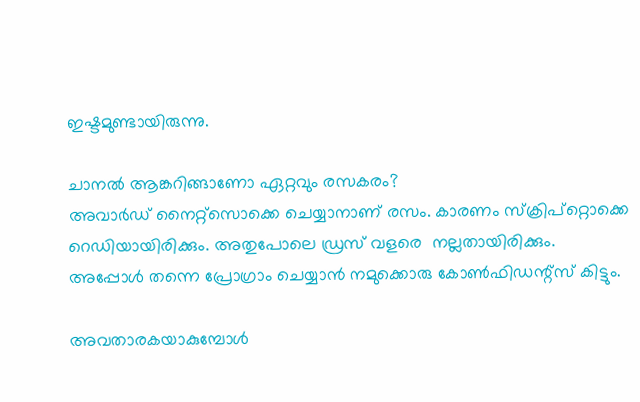ഇഷ്ടമുണ്ടായിരുന്നു.

ചാനല്‍ ആങ്കറിങ്ങാണോ ഏറ്റവും രസകരം?
അവാര്‍ഡ് നൈറ്റ്‌സൊക്കെ ചെയ്യാനാണ് രസം. കാരണം സ്‌ക്രിപ്‌റ്റൊക്കെ റെഡിയായിരിക്കും. അതുപോലെ ഡ്രസ് വളരെ  നല്ലതായിരിക്കും. അപ്പോള്‍ തന്നെ പ്രോഗ്രാം ചെയ്യാന്‍ നമുക്കൊരു കോണ്‍ഫിഡന്റ്‌സ് കിട്ടും.

അവതാരകയാകുമ്പോള്‍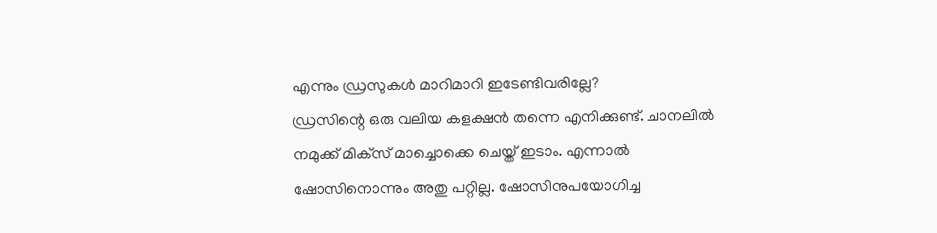എന്നും ഡ്രസുകള്‍ മാറിമാറി ഇടേണ്ടിവരില്ലേ?
ഡ്രസിന്റെ ഒരു വലിയ കളക്ഷന്‍ തന്നെ എനിക്കുണ്ട്. ചാനലില്‍ നമുക്ക് മിക്‌സ് മാച്ചൊക്കെ ചെയ്ത് ഇടാം. എന്നാല്‍ ഷോസിനൊന്നും അതു പറ്റില്ല. ഷോസിനുപയോഗിച്ച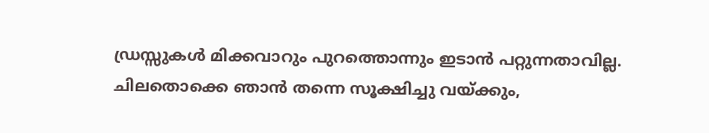ഡ്രസ്സുകള്‍ മിക്കവാറും പുറത്തൊന്നും ഇടാന്‍ പറ്റുന്നതാവില്ല. ചിലതൊക്കെ ഞാന്‍ തന്നെ സൂക്ഷിച്ചു വയ്ക്കും,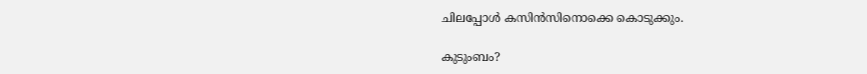ചിലപ്പോള്‍ കസിന്‍സിനൊക്കെ കൊടുക്കും.

കുടുംബം?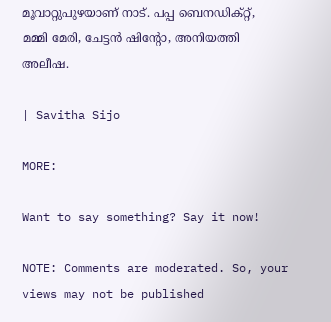മൂവാറ്റുപുഴയാണ് നാട്. പപ്പ ബെനഡിക്റ്റ്, മമ്മി മേരി, ചേട്ടന്‍ ഷിന്റോ, അനിയത്തി അലീഷ.

| Savitha Sijo

MORE:

Want to say something? Say it now!

NOTE: Comments are moderated. So, your views may not be published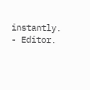instantly. - Editor.